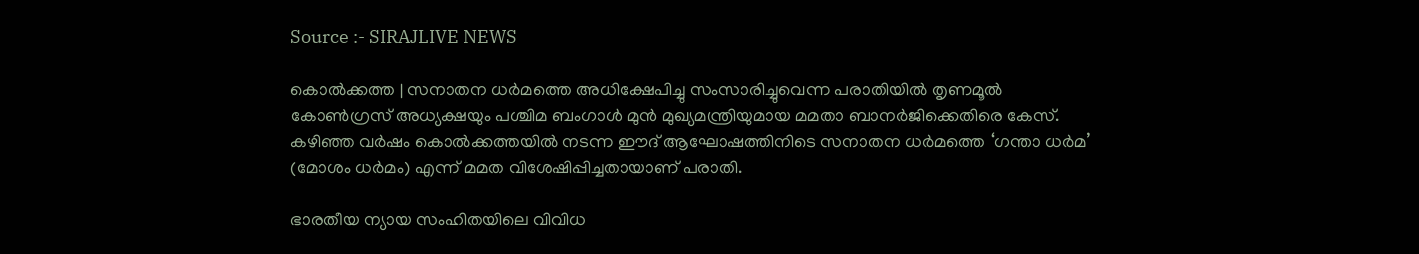Source :- SIRAJLIVE NEWS

കൊല്‍ക്കത്ത | സനാതന ധര്‍മത്തെ അധിക്ഷേപിച്ചു സംസാരിച്ചുവെന്ന പരാതിയില്‍ തൃണമൂല്‍ കോണ്‍ഗ്രസ് അധ്യക്ഷയും പശ്ചിമ ബംഗാള്‍ മുന്‍ മുഖ്യമന്ത്രിയുമായ മമതാ ബാനര്‍ജിക്കെതിരെ കേസ്. കഴിഞ്ഞ വര്‍ഷം കൊല്‍ക്കത്തയില്‍ നടന്ന ഈദ് ആഘോഷത്തിനിടെ സനാതന ധര്‍മത്തെ ‘ഗന്താ ധര്‍മ’ (മോശം ധര്‍മം) എന്ന് മമത വിശേഷിപ്പിച്ചതായാണ് പരാതി.

ഭാരതീയ ന്യായ സംഹിതയിലെ വിവിധ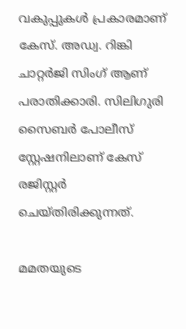വകുപ്പുകള്‍ പ്രകാരമാണ് കേസ്. അഡ്വ. റിങ്കി ചാറ്റര്‍ജി സിംഗ് ആണ് പരാതിക്കാരി. സിലിഗുരി സൈബര്‍ പോലീസ് സ്റ്റേഷനിലാണ് കേസ് രജിസ്റ്റര്‍ ചെയ്തിരിക്കുന്നത്.

മമതയുടെ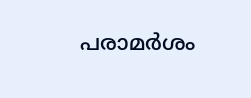പരാമര്‍ശം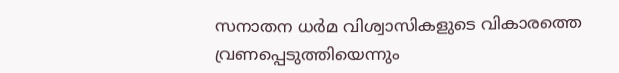സനാതന ധര്‍മ വിശ്വാസികളുടെ വികാരത്തെ വ്രണപ്പെടുത്തിയെന്നും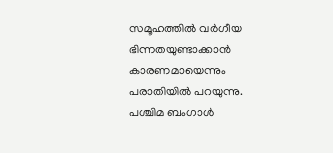സമൂഹത്തില്‍ വര്‍ഗീയ ഭിന്നതയുണ്ടാക്കാന്‍ കാരണമായെന്നും പരാതിയില്‍ പറയുന്നു. പശ്ചിമ ബംഗാള്‍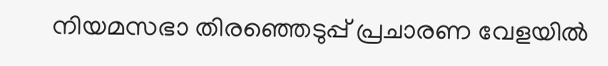നിയമസഭാ തിരഞ്ഞെടുപ്പ് പ്രചാരണ വേളയില്‍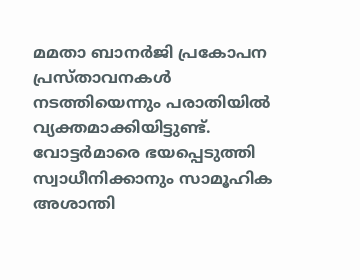മമതാ ബാനര്‍ജി പ്രകോപന പ്രസ്താവനകള്‍ നടത്തിയെന്നും പരാതിയില്‍ വ്യക്തമാക്കിയിട്ടുണ്ട്. വോട്ടര്‍മാരെ ഭയപ്പെടുത്തി സ്വാധീനിക്കാനും സാമൂഹിക അശാന്തി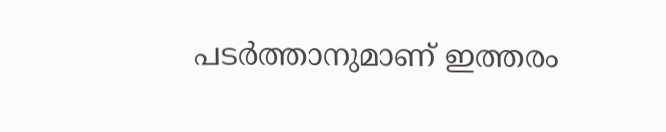പടര്‍ത്താനുമാണ് ഇത്തരം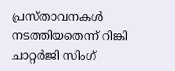പ്രസ്താവനകള്‍ നടത്തിയതെന്ന് റിങ്കി ചാറ്റര്‍ജി സിംഗ്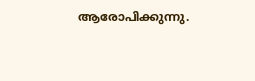ആരോപിക്കുന്നു.